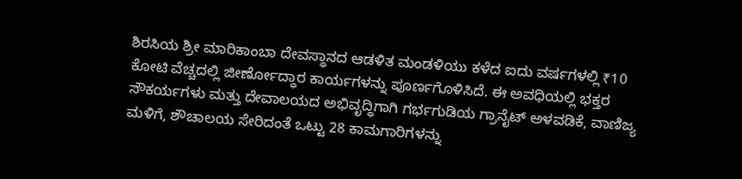ಶಿರಸಿಯ ಶ್ರೀ ಮಾರಿಕಾಂಬಾ ದೇವಸ್ಥಾನದ ಆಡಳಿತ ಮಂಡಳಿಯು ಕಳೆದ ಐದು ವರ್ಷಗಳಲ್ಲಿ ₹10 ಕೋಟಿ ವೆಚ್ಚದಲ್ಲಿ ಜೀರ್ಣೋದ್ಧಾರ ಕಾರ್ಯಗಳನ್ನು ಪೂರ್ಣಗೊಳಿಸಿದೆ. ಈ ಅವಧಿಯಲ್ಲಿ ಭಕ್ತರ ಸೌಕರ್ಯಗಳು ಮತ್ತು ದೇವಾಲಯದ ಅಭಿವೃದ್ಧಿಗಾಗಿ ಗರ್ಭಗುಡಿಯ ಗ್ರಾನೈಟ್ ಅಳವಡಿಕೆ, ವಾಣಿಜ್ಯ ಮಳಿಗೆ, ಶೌಚಾಲಯ ಸೇರಿದಂತೆ ಒಟ್ಟು 28 ಕಾಮಗಾರಿಗಳನ್ನು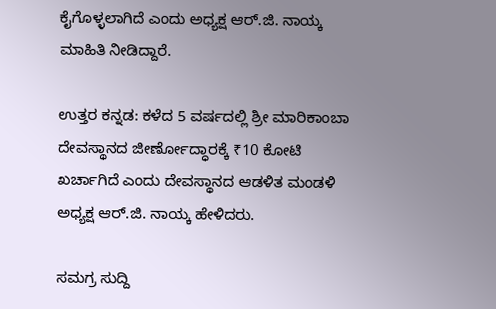ಕೈಗೊಳ್ಳಲಾಗಿದೆ ಎಂದು ಅಧ್ಯಕ್ಷ ಆರ್.ಜಿ. ನಾಯ್ಕ ಮಾಹಿತಿ ನೀಡಿದ್ದಾರೆ.

ಉತ್ತರ ಕನ್ನಡ: ಕಳೆದ 5 ವರ್ಷದಲ್ಲಿ ಶ್ರೀ ಮಾರಿಕಾಂಬಾ ದೇವಸ್ಥಾನದ ಜೀರ್ಣೋದ್ಧಾರಕ್ಕೆ ₹10 ಕೋಟಿ ಖರ್ಚಾಗಿದೆ ಎಂದು ದೇವಸ್ಥಾನದ ಆಡಳಿತ ಮಂಡಳಿ ಅಧ್ಯಕ್ಷ ಆರ್.ಜಿ. ನಾಯ್ಕ ಹೇಳಿದರು.

ಸಮಗ್ರ ಸುದ್ದಿ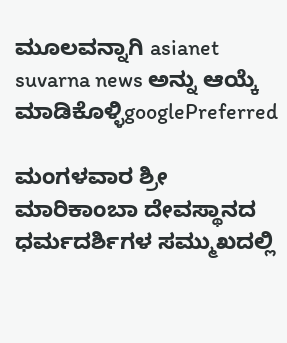ಮೂಲವನ್ನಾಗಿ asianet suvarna news ಅನ್ನು ಆಯ್ಕೆ ಮಾಡಿಕೊಳ್ಳಿgooglePreferred

ಮಂಗಳವಾರ ಶ್ರೀ ಮಾರಿಕಾಂಬಾ ದೇವಸ್ಥಾನದ ಧರ್ಮದರ್ಶಿಗಳ ಸಮ್ಮುಖದಲ್ಲಿ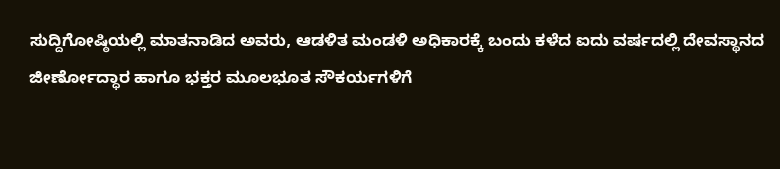ಸುದ್ದಿಗೋಷ್ಠಿಯಲ್ಲಿ ಮಾತನಾಡಿದ ಅವರು, ಆಡಳಿತ ಮಂಡಳಿ ಅಧಿಕಾರಕ್ಕೆ ಬಂದು ಕಳೆದ ಐದು ವರ್ಷದಲ್ಲಿ ದೇವಸ್ಥಾನದ ಜೀರ್ಣೋದ್ಧಾರ ಹಾಗೂ ಭಕ್ತರ ಮೂಲಭೂತ ಸೌಕರ್ಯಗಳಿಗೆ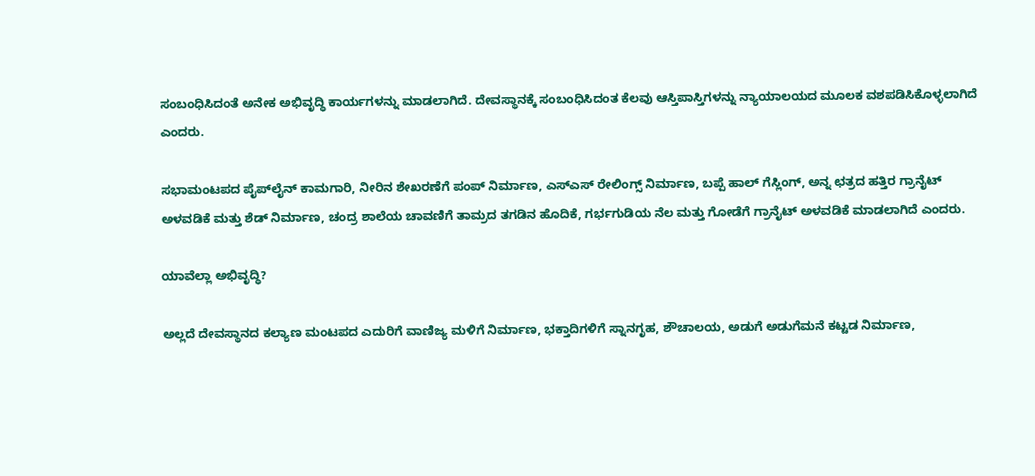ಸಂಬಂಧಿಸಿದಂತೆ ಅನೇಕ ಅಭಿವೃದ್ಧಿ ಕಾರ್ಯಗಳನ್ನು ಮಾಡಲಾಗಿದೆ. ದೇವಸ್ಥಾನಕ್ಕೆ ಸಂಬಂಧಿಸಿದಂತ ಕೆಲವು ಆಸ್ತಿಪಾಸ್ತಿಗಳನ್ನು ನ್ಯಾಯಾಲಯದ ಮೂಲಕ ವಶಪಡಿಸಿಕೊಳ್ಳಲಾಗಿದೆ ಎಂದರು.

ಸಭಾಮಂಟಪದ ಪೈಪ್‌ಲೈನ್ ಕಾಮಗಾರಿ, ನೀರಿನ ಶೇಖರಣೆಗೆ ಪಂಪ್ ನಿರ್ಮಾಣ, ಎಸ್ಎಸ್ ರೇಲಿಂಗ್ಸ್ ನಿರ್ಮಾಣ, ಬಪ್ಪೆ ಹಾಲ್ ಗೆಸ್ಲಿಂಗ್, ಅನ್ನ ಛತ್ರದ ಹತ್ತಿರ ಗ್ರಾನೈಟ್ ಅಳವಡಿಕೆ ಮತ್ತು ಶೆಡ್ ನಿರ್ಮಾಣ, ಚಂದ್ರ ಶಾಲೆಯ ಚಾವಣಿಗೆ ತಾಮ್ರದ ತಗಡಿನ ಹೊದಿಕೆ, ಗರ್ಭಗುಡಿಯ ನೆಲ ಮತ್ತು ಗೋಡೆಗೆ ಗ್ರಾನೈಟ್ ಅಳವಡಿಕೆ ಮಾಡಲಾಗಿದೆ ಎಂದರು.

ಯಾವೆಲ್ಲಾ ಅಭಿವೃದ್ಧಿ?

ಅಲ್ಲದೆ ದೇವಸ್ಥಾನದ ಕಲ್ಯಾಣ ಮಂಟಪದ ಎದುರಿಗೆ ವಾಣಿಜ್ಯ ಮಳಿಗೆ ನಿರ್ಮಾಣ, ಭಕ್ತಾದಿಗಳಿಗೆ ಸ್ನಾನಗೃಹ, ಶೌಚಾಲಯ, ಅಡುಗೆ ಅಡುಗೆಮನೆ ಕಟ್ಟಡ ನಿರ್ಮಾಣ,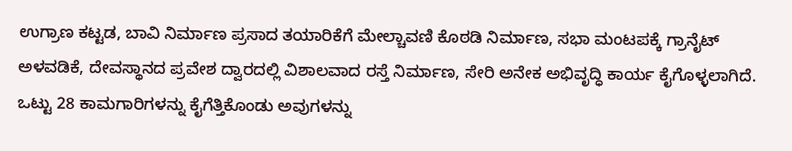ಉಗ್ರಾಣ ಕಟ್ಟಡ, ಬಾವಿ ನಿರ್ಮಾಣ ಪ್ರಸಾದ ತಯಾರಿಕೆಗೆ ಮೇಲ್ಚಾವಣಿ ಕೊಠಡಿ ನಿರ್ಮಾಣ, ಸಭಾ ಮಂಟಪಕ್ಕೆ ಗ್ರಾನೈಟ್ ಅಳವಡಿಕೆ, ದೇವಸ್ಥಾನದ ಪ್ರವೇಶ ದ್ವಾರದಲ್ಲಿ ವಿಶಾಲವಾದ ರಸ್ತೆ ನಿರ್ಮಾಣ, ಸೇರಿ ಅನೇಕ ಅಭಿವೃದ್ಧಿ ಕಾರ್ಯ ಕೈಗೊಳ್ಳಲಾಗಿದೆ. ಒಟ್ಟು 28 ಕಾಮಗಾರಿಗಳನ್ನು ಕೈಗೆತ್ತಿಕೊಂಡು ಅವುಗಳನ್ನು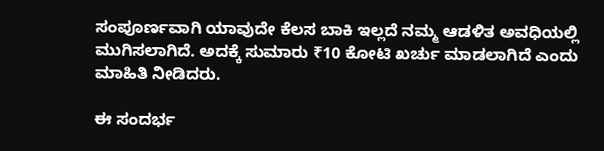ಸಂಪೂರ್ಣವಾಗಿ ಯಾವುದೇ ಕೆಲಸ ಬಾಕಿ ಇಲ್ಲದೆ ನಮ್ಮ ಆಡಳಿತ ಅವಧಿಯಲ್ಲಿ ಮುಗಿಸಲಾಗಿದೆ. ಅದಕ್ಕೆ ಸುಮಾರು ₹10 ಕೋಟಿ ಖರ್ಚು ಮಾಡಲಾಗಿದೆ ಎಂದು ಮಾಹಿತಿ ನೀಡಿದರು.

ಈ ಸಂದರ್ಭ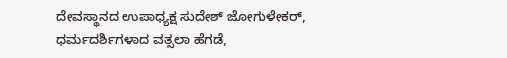ದೇವಸ್ಥಾನದ ಉಪಾಧ್ಯಕ್ಷ ಸುದೇಶ್ ಜೋಗುಳೇಕರ್, ಧರ್ಮದರ್ಶಿಗಳಾದ ವತ್ಸಲಾ ಹೆಗಡೆ,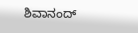ಶಿವಾನಂದ್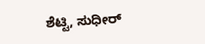ಶೆಟ್ಟಿ, ಸುಧೀರ್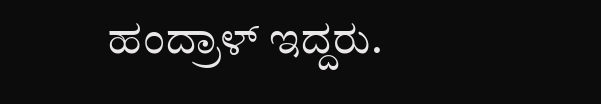ಹಂದ್ರಾಳ್ ಇದ್ದರು.